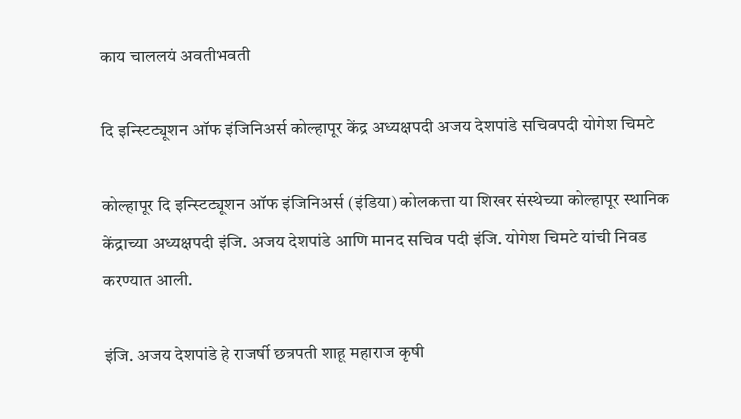काय चाललयं अवतीभवती

दि इन्स्टिट्यूशन ऑफ इंजिनिअर्स कोल्हापूर केंद्र अध्यक्षपदी अजय देशपांडे सचिवपदी योगेश चिमटे

कोल्हापूर दि इन्स्टिट्यूशन ऑफ इंजिनिअर्स (इंडिया) कोलकत्ता या शिखर संस्थेच्या कोल्हापूर स्थानिक केंद्राच्या अध्यक्षपदी इंजि. अजय देशपांडे आणि मानद सचिव पदी इंजि. योगेश चिमटे यांची निवड करण्यात आली.

इंजि. अजय देशपांडे हे राजर्षी छत्रपती शाहू महाराज कृषी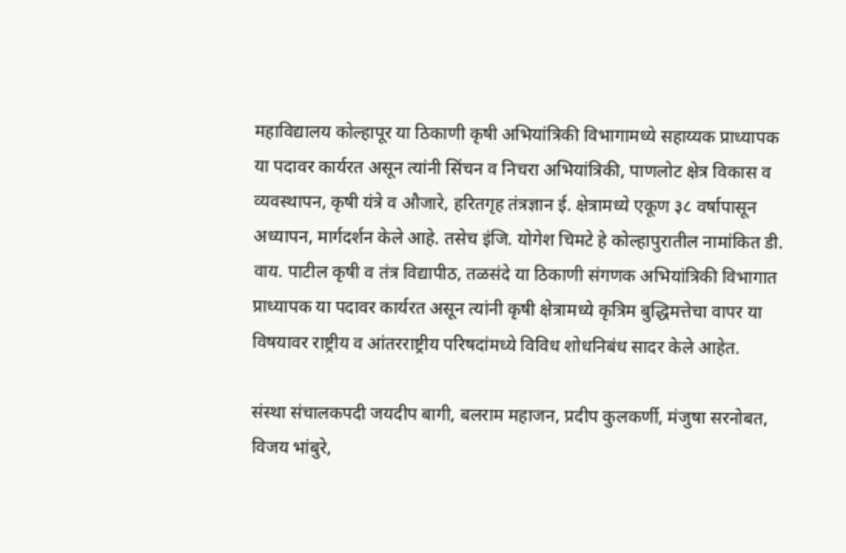महाविद्यालय कोल्हापूर या ठिकाणी कृषी अभियांत्रिकी विभागामध्ये सहाय्यक प्राध्यापक या पदावर कार्यरत असून त्यांनी सिंचन व निचरा अभियांत्रिकी, पाणलोट क्षेत्र विकास व व्यवस्थापन, कृषी यंत्रे व औजारे, हरितगृह तंत्रज्ञान ई. क्षेत्रामध्ये एकूण ३८ वर्षापासून अध्यापन, मार्गदर्शन केले आहे. तसेच इंजि. योगेश चिमटे हे कोल्हापुरातील नामांकित डी. वाय. पाटील कृषी व तंत्र विद्यापीठ, तळसंदे या ठिकाणी संगणक अभियांत्रिकी विभागात प्राध्यापक या पदावर कार्यरत असून त्यांनी कृषी क्षेत्रामध्ये कृत्रिम बुद्धिमत्तेचा वापर या विषयावर राष्ट्रीय व आंतरराष्ट्रीय परिषदांमध्ये विविध शोधनिबंध सादर केले आहेत.

संस्था संचालकपदी जयदीप बागी, बलराम महाजन, प्रदीप कुलकर्णी, मंजुषा सरनोबत, विजय भांबुरे,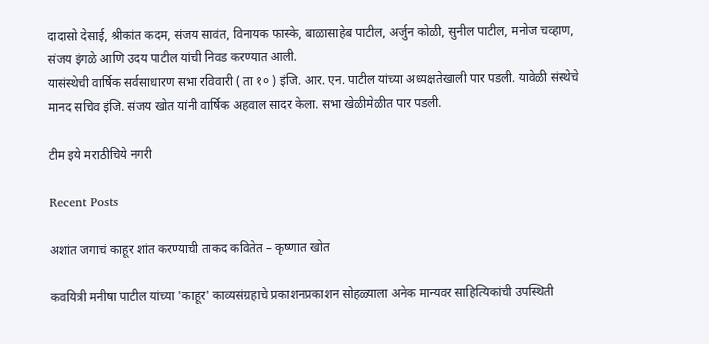दादासो देसाई, श्रीकांत कदम, संजय सावंत, विनायक फास्के, बाळासाहेब पाटील, अर्जुन कोळी, सुनील पाटील, मनोज चव्हाण, संजय इंगळे आणि उदय पाटील यांची निवड करण्यात आली.
यासंस्थेची वार्षिक सर्वसाधारण सभा रविवारी ( ता १० ) इंजि. आर. एन. पाटील यांच्या अध्यक्षतेखाली पार पडली. यावेळी संस्थेचे मानद सचिव इंजि. संजय खोत यांनी वार्षिक अहवाल सादर केला. सभा खेळीमेळीत पार पडली.

टीम इये मराठीचिये नगरी

Recent Posts

अशांत जगाचं काहूर शांत करण्याची ताकद कवितेत – कृष्णात खोत

कवयित्री मनीषा पाटील यांच्या 'काहूर' काव्यसंग्रहाचे प्रकाशनप्रकाशन सोहळ्याला अनेक मान्यवर साहित्यिकांची उपस्थिती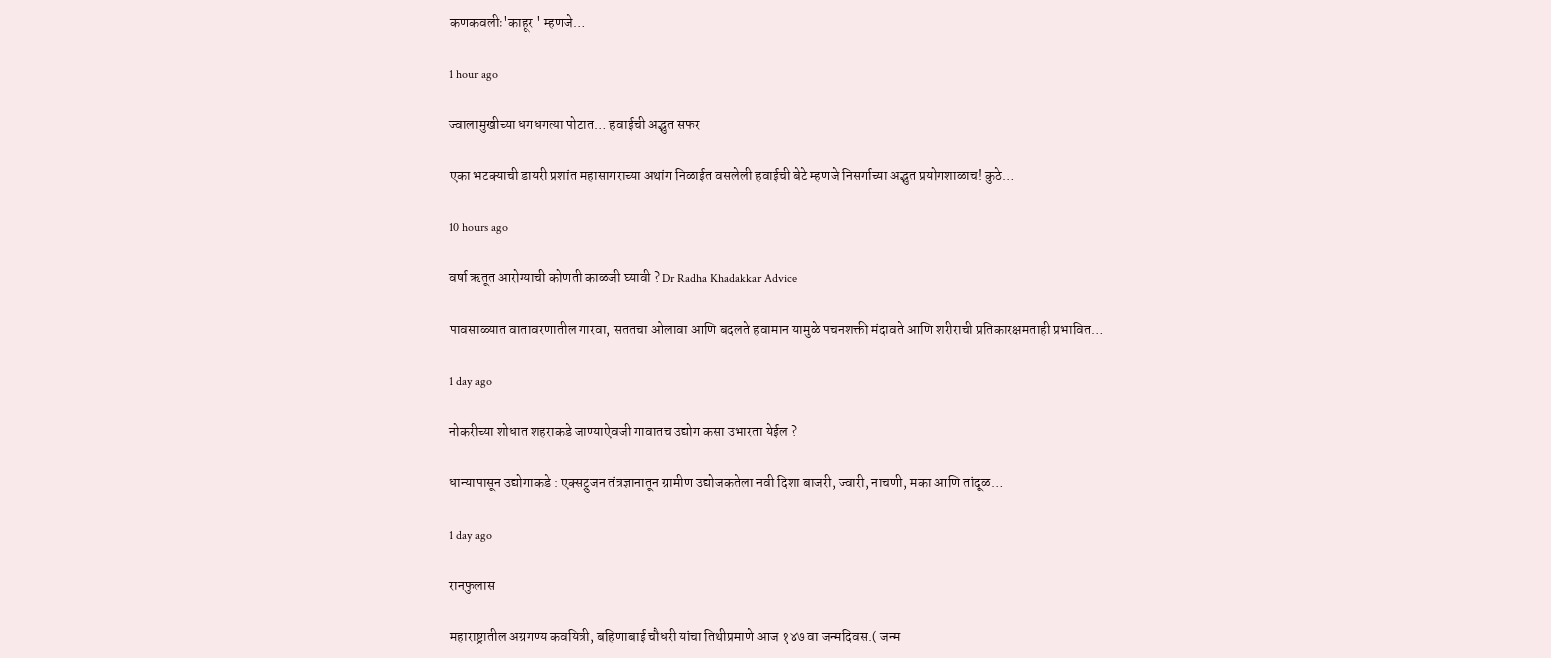कणकवलीः'काहूर ' म्हणजे…

1 hour ago

ज्वालामुखीच्या धगधगत्या पोटात… हवाईची अद्भुत सफर

एका भटक्याची डायरी प्रशांत महासागराच्या अथांग निळाईत वसलेली हवाईची बेटे म्हणजे निसर्गाच्या अद्भुत प्रयोगशाळाच! कुठे…

10 hours ago

वर्षा ऋतूत आरोग्याची कोणती काळजी घ्यावी ? Dr Radha Khadakkar Advice

पावसाळ्यात वातावरणातील गारवा, सततचा ओलावा आणि बदलते हवामान यामुळे पचनशक्ती मंदावते आणि शरीराची प्रतिकारक्षमताही प्रभावित…

1 day ago

नोकरीच्या शोधात शहराकडे जाण्याऐवजी गावातच उद्योग कसा उभारता येईल ?

धान्यापासून उद्योगाकडे : एक्सट्रुजन तंत्रज्ञानातून ग्रामीण उद्योजकतेला नवी दिशा बाजरी, ज्वारी, नाचणी, मका आणि तांदूळ…

1 day ago

रानफुलास

महाराष्ट्रातील अग्रगण्य कवयित्री, बहिणाबाई चौधरी यांचा तिथीप्रमाणे आज १४७ वा जन्मदिवस.( जन्म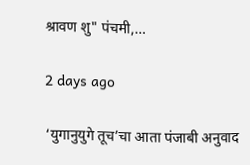श्रावण शु" पंचमी,…

2 days ago

‘युगानुयुगे तूच’चा आता पंजाबी अनुवाद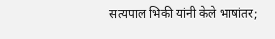सत्यपाल भिकी यांनी केले भाषांतर;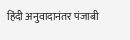हिंदी अनुवादानंतर पंजाबी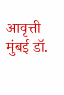आवृत्ती मुंबई डॉ.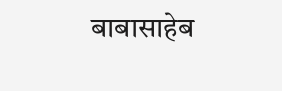बाबासाहेब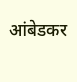आंबेडकर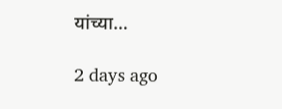यांच्या…

2 days ago